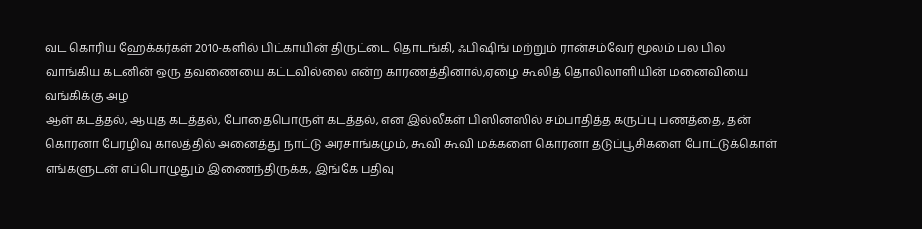வட கொரிய ஹேக்கர்கள் 2010-களில் பிட்காயின் திருட்டை தொடங்கி, ஃபிஷிங் மற்றும் ரான்சம்வேர் மூலம் பல பில
வாங்கிய கடனின் ஒரு தவணையை கட்டவில்லை என்ற காரணத்தினால்,ஏழை கூலித் தொலிலாளியின் மனைவியை வங்கிக்கு அழ
ஆள் கடத்தல், ஆயுத கடத்தல், போதைபொருள் கடத்தல், என இல்லீகள் பிஸினஸில் சம்பாதித்த கருப்பு பணத்தை, தன்
கொரனா பேரழிவு காலத்தில் அனைத்து நாட்டு அரசாங்கமும், கூவி கூவி மக்களை கொரனா தடுப்பூசிகளை போட்டுக்கொள்
எங்களுடன் எப்பொழுதும் இணைந்திருக்க, இங்கே பதிவு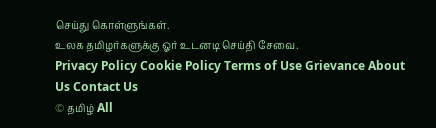செய்து கொள்ளுங்கள்.
உலக தமிழர்களுக்கு ஓர் உடனடி செய்தி சேவை.
Privacy Policy Cookie Policy Terms of Use Grievance About Us Contact Us
© தமிழ் All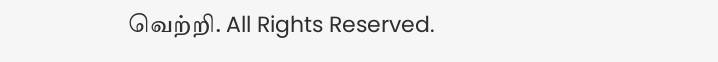வெற்றி. All Rights Reserved.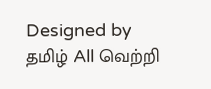Designed by தமிழ் All வெற்றி